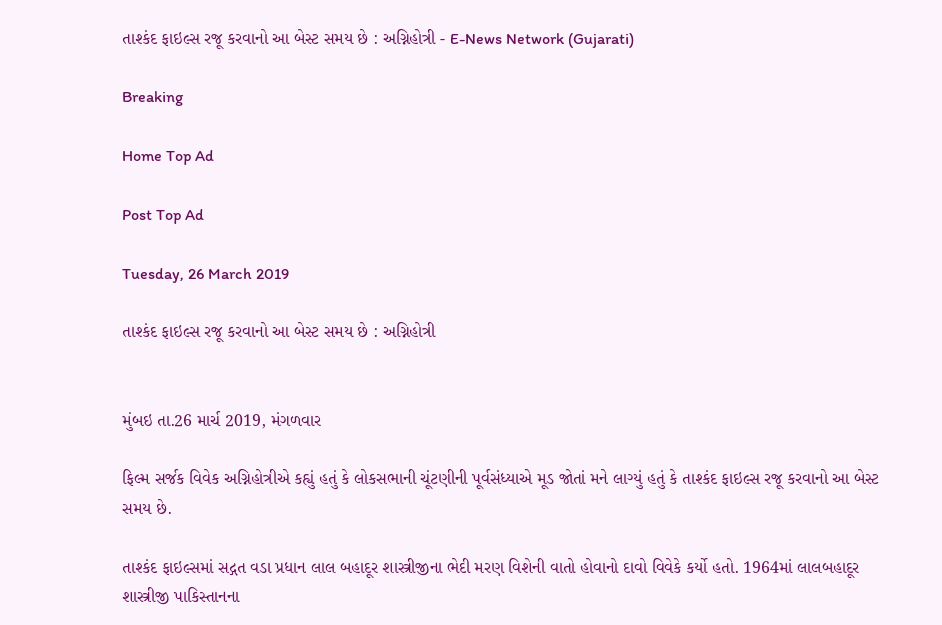તાશ્કંદ ફાઇલ્સ રજૂ કરવાનો આ બેસ્ટ સમય છે : અગ્નિહોત્રી - E-News Network (Gujarati)

Breaking

Home Top Ad

Post Top Ad

Tuesday, 26 March 2019

તાશ્કંદ ફાઇલ્સ રજૂ કરવાનો આ બેસ્ટ સમય છે : અગ્નિહોત્રી


મુંબઇ તા.26 માર્ચ 2019, મંગળવાર

ફિલ્મ સર્જક વિવેક અગ્નિહોત્રીએ કહ્યું હતું કે લોકસભાની ચૂંટણીની પૂર્વસંધ્યાએ મૂડ જોતાં મને લાગ્યું હતું કે તાશ્કંદ ફાઇલ્સ રજૂ કરવાનો આ બેસ્ટ સમય છે.

તાશ્કંદ ફાઇલ્સમાં સદ્ગત વડા પ્રધાન લાલ બહાદૂર શાસ્ત્રીજીના ભેદી મરણ વિશેની વાતો હોવાનો દાવો વિવેકે કર્યો હતો. 1964માં લાલબહાદૂર શાસ્ત્રીજી પાકિસ્તાનના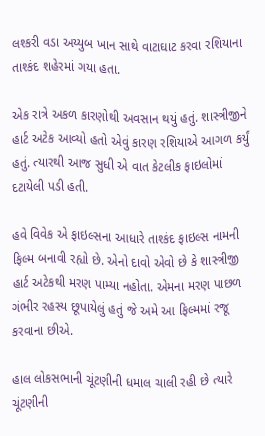લશ્કરી વડા અય્યુબ ખાન સાથે વાટાઘાટ કરવા રશિયાના તાશ્કંદ શહેરમાં ગયા હતા.

એક રાત્રે અકળ કારણોથી અવસાન થયું હતું. શાસ્ત્રીજીને હાર્ટ અટેક આવ્યો હતો એવું કારણ રશિયાએ આગળ કર્યું હતું. ત્યારથી આજ સુધી એ વાત કેટલીક ફાઇલોમાં દટાયેલી પડી હતી.

હવે વિવેક એ ફાઇલ્સના આધારે તાશ્કંદ ફાઇલ્સ નામની ફિલ્મ બનાવી રહ્યો છે. એનો દાવો એવો છે કે શાસ્ત્રીજી હાર્ટ અટેકથી મરણ પામ્યા નહોતા. એમના મરણ પાછળ ગંભીર રહસ્ય છૂપાયેલું હતું જે અમે આ ફિલ્મમાં રજૂ કરવાના છીએ.

હાલ લોકસભાની ચૂંટણીની ધમાલ ચાલી રહી છે ત્યારે ચૂંટણીની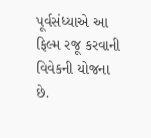પૂર્વસંધ્યાએ આ ફિલ્મ રજૂ કરવાની વિવેકની યોજના છે.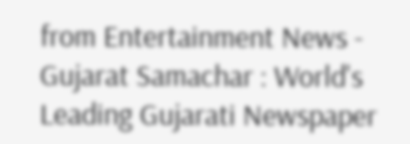from Entertainment News - Gujarat Samachar : World's Leading Gujarati Newspaper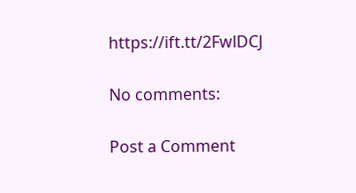https://ift.tt/2FwlDCJ

No comments:

Post a Comment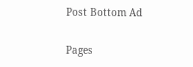Post Bottom Ad

Pages